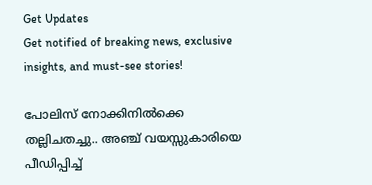Get Updates
Get notified of breaking news, exclusive insights, and must-see stories!

പോലിസ് നോക്കിനില്‍ക്കെ തല്ലിചതച്ചു.. അഞ്ച് വയസ്സുകാരിയെ പീഡിപ്പിച്ച്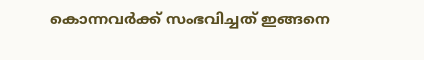കൊന്നവര്‍ക്ക് സംഭവിച്ചത് ഇങ്ങനെ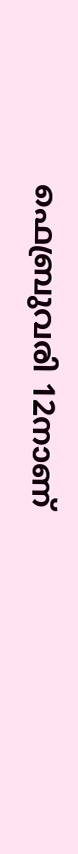ഫെബ്രുവരി 12നാണ്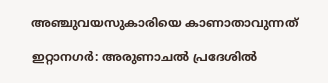അഞ്ചുവയസുകാരിയെ കാണാതാവുന്നത്

ഇറ്റാനഗര്‍: അരുണാചല്‍ പ്രദേശില്‍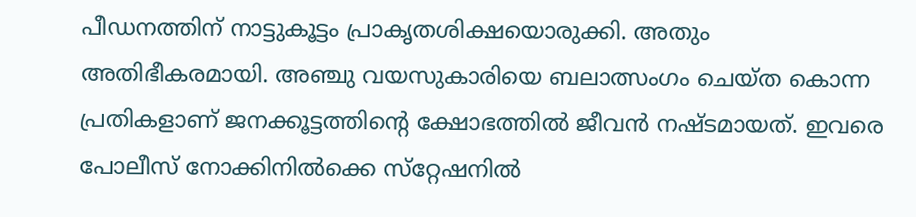പീഡനത്തിന് നാട്ടുകൂട്ടം പ്രാകൃതശിക്ഷയൊരുക്കി. അതും അതിഭീകരമായി. അഞ്ചു വയസുകാരിയെ ബലാത്സംഗം ചെയ്ത കൊന്ന പ്രതികളാണ് ജനക്കൂട്ടത്തിന്റെ ക്ഷോഭത്തില്‍ ജീവന്‍ നഷ്ടമായത്. ഇവരെ പോലീസ് നോക്കിനില്‍ക്കെ സ്‌റ്റേഷനില്‍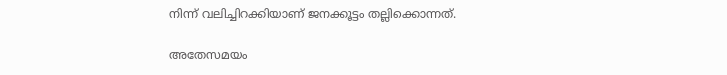നിന്ന് വലിച്ചിറക്കിയാണ് ജനക്കൂട്ടം തല്ലിക്കൊന്നത്.

അതേസമയം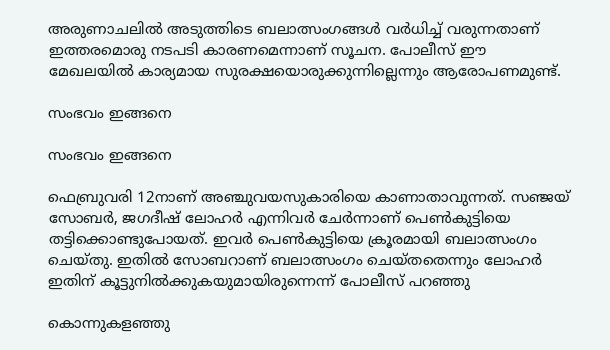അരുണാചലില്‍ അടുത്തിടെ ബലാത്സംഗങ്ങള്‍ വര്‍ധിച്ച് വരുന്നതാണ് ഇത്തരമൊരു നടപടി കാരണമെന്നാണ് സൂചന. പോലീസ് ഈ മേഖലയില്‍ കാര്യമായ സുരക്ഷയൊരുക്കുന്നില്ലെന്നും ആരോപണമുണ്ട്.

സംഭവം ഇങ്ങനെ

സംഭവം ഇങ്ങനെ

ഫെബ്രുവരി 12നാണ് അഞ്ചുവയസുകാരിയെ കാണാതാവുന്നത്. സഞ്ജയ് സോബര്‍, ജഗദീഷ് ലോഹര്‍ എന്നിവര്‍ ചേര്‍ന്നാണ് പെണ്‍കുട്ടിയെ തട്ടിക്കൊണ്ടുപോയത്. ഇവര്‍ പെണ്‍കുട്ടിയെ ക്രൂരമായി ബലാത്സംഗം ചെയ്തു. ഇതില്‍ സോബറാണ് ബലാത്സംഗം ചെയ്തതെന്നും ലോഹര്‍ ഇതിന് കൂട്ടുനില്‍ക്കുകയുമായിരുന്നെന്ന് പോലീസ് പറഞ്ഞു

കൊന്നുകളഞ്ഞു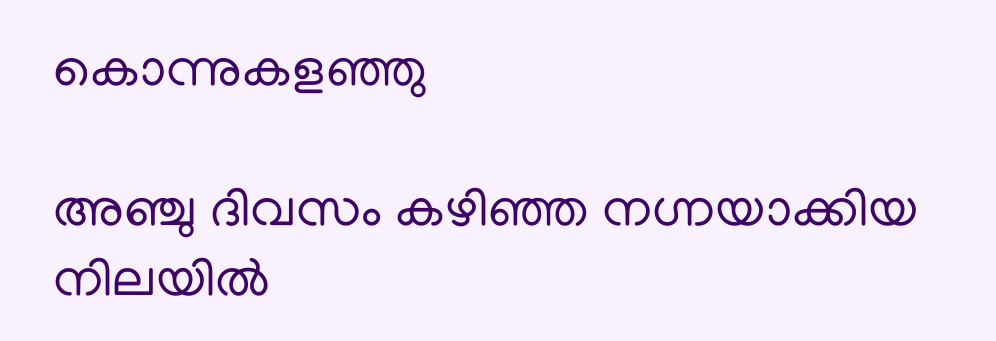കൊന്നുകളഞ്ഞു

അഞ്ചു ദിവസം കഴിഞ്ഞ നഗ്നയാക്കിയ നിലയില്‍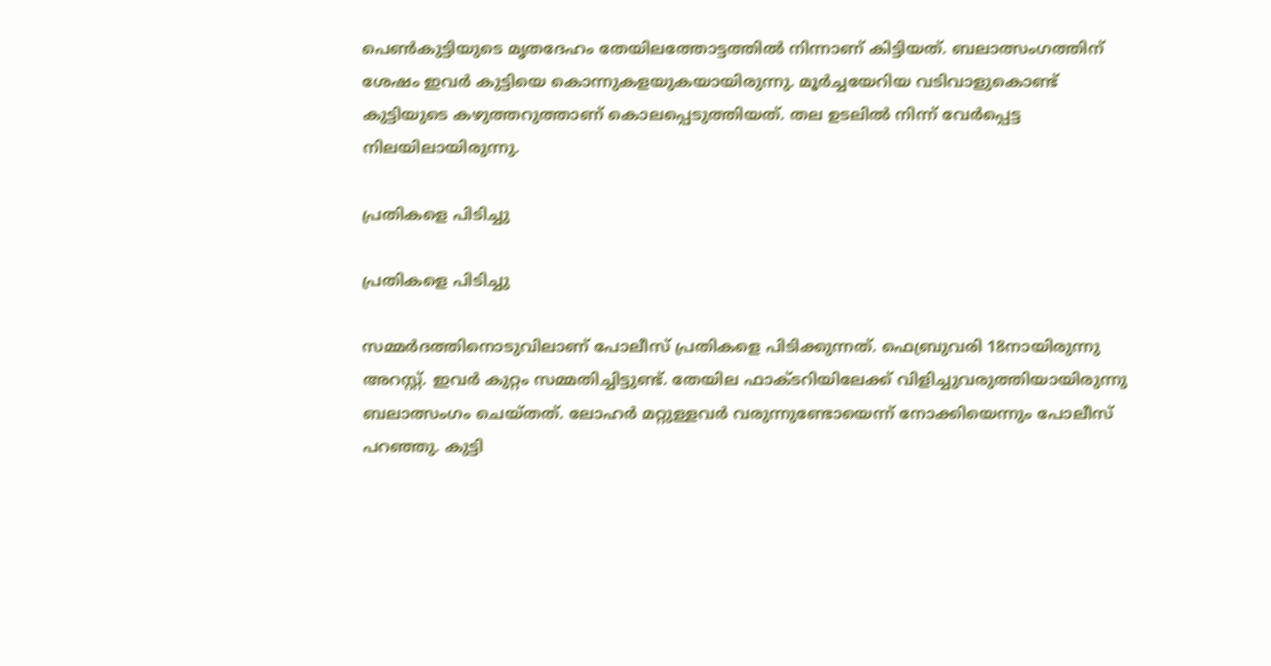പെണ്‍കുട്ടിയുടെ മൃതദേഹം തേയിലത്തോട്ടത്തില്‍ നിന്നാണ് കിട്ടിയത്. ബലാത്സംഗത്തിന് ശേഷം ഇവര്‍ കുട്ടിയെ കൊന്നുകളയുകയായിരുന്നു. മൂര്‍ച്ചയേറിയ വടിവാളുകൊണ്ട് കുട്ടിയുടെ കഴുത്തറുത്താണ് കൊലപ്പെടുത്തിയത്. തല ഉടലില്‍ നിന്ന് വേര്‍പ്പെട്ട നിലയിലായിരുന്നു.

പ്രതികളെ പിടിച്ചു

പ്രതികളെ പിടിച്ചു

സമ്മര്‍ദത്തിനൊടുവിലാണ് പോലീസ് പ്രതികളെ പിടിക്കുന്നത്. ഫെബ്രുവരി 18നായിരുന്നു അറസ്റ്റ്. ഇവര്‍ കുറ്റം സമ്മതിച്ചിട്ടുണ്ട്. തേയില ഫാക്ടറിയിലേക്ക് വിളിച്ചുവരുത്തിയായിരുന്നു ബലാത്സംഗം ചെയ്തത്. ലോഹര്‍ മറ്റുള്ളവര്‍ വരുന്നുണ്ടോയെന്ന് നോക്കിയെന്നും പോലീസ് പറഞ്ഞു. കുട്ടി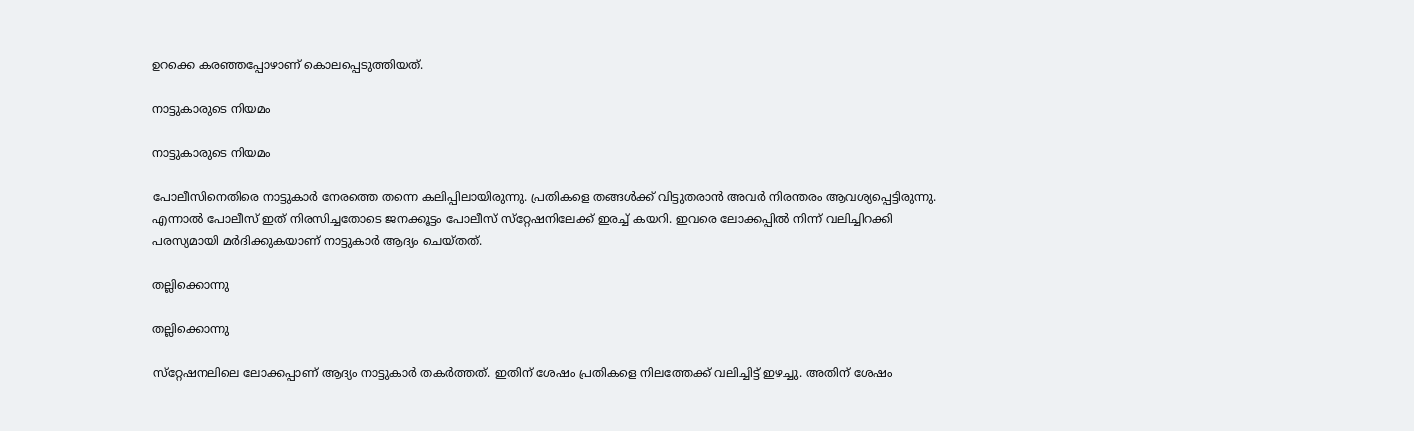ഉറക്കെ കരഞ്ഞപ്പോഴാണ് കൊലപ്പെടുത്തിയത്.

നാട്ടുകാരുടെ നിയമം

നാട്ടുകാരുടെ നിയമം

പോലീസിനെതിരെ നാട്ടുകാര്‍ നേരത്തെ തന്നെ കലിപ്പിലായിരുന്നു. പ്രതികളെ തങ്ങള്‍ക്ക് വിട്ടുതരാന്‍ അവര്‍ നിരന്തരം ആവശ്യപ്പെട്ടിരുന്നു. എന്നാല്‍ പോലീസ് ഇത് നിരസിച്ചതോടെ ജനക്കൂട്ടം പോലീസ് സ്‌റ്റേഷനിലേക്ക് ഇരച്ച് കയറി. ഇവരെ ലോക്കപ്പില്‍ നിന്ന് വലിച്ചിറക്കി പരസ്യമായി മര്‍ദിക്കുകയാണ് നാട്ടുകാര്‍ ആദ്യം ചെയ്തത്.

തല്ലിക്കൊന്നു

തല്ലിക്കൊന്നു

സ്‌റ്റേഷനലിലെ ലോക്കപ്പാണ് ആദ്യം നാട്ടുകാര്‍ തകര്‍ത്തത്. ഇതിന് ശേഷം പ്രതികളെ നിലത്തേക്ക് വലിച്ചിട്ട് ഇഴച്ചു. അതിന് ശേഷം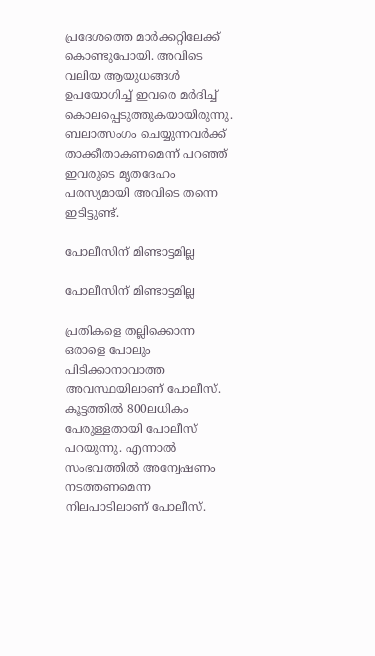പ്രദേശത്തെ മാര്‍ക്കറ്റിലേക്ക് കൊണ്ടുപോയി. അവിടെ വലിയ ആയുധങ്ങള്‍ ഉപയോഗിച്ച് ഇവരെ മര്‍ദിച്ച് കൊലപ്പെടുത്തുകയായിരുന്നു. ബലാത്സംഗം ചെയ്യുന്നവര്‍ക്ക് താക്കീതാകണമെന്ന് പറഞ്ഞ് ഇവരുടെ മൃതദേഹം പരസ്യമായി അവിടെ തന്നെ ഇടിട്ടുണ്ട്.

പോലീസിന് മിണ്ടാട്ടമില്ല

പോലീസിന് മിണ്ടാട്ടമില്ല

പ്രതികളെ തല്ലിക്കൊന്ന ഒരാളെ പോലും പിടിക്കാനാവാത്ത അവസ്ഥയിലാണ് പോലീസ്. കൂട്ടത്തില്‍ 800ലധികം പേരുള്ളതായി പോലീസ് പറയുന്നു. എന്നാല്‍ സംഭവത്തില്‍ അന്വേഷണം നടത്തണമെന്ന നിലപാടിലാണ് പോലീസ്.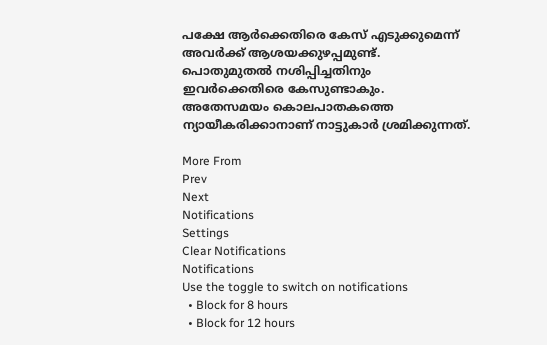പക്ഷേ ആര്‍ക്കെതിരെ കേസ് എടുക്കുമെന്ന് അവര്‍ക്ക് ആശയക്കുഴപ്പമുണ്ട്. പൊതുമുതല്‍ നശിപ്പിച്ചതിനും ഇവര്‍ക്കെതിരെ കേസുണ്ടാകും. അതേസമയം കൊലപാതകത്തെ ന്യായീകരിക്കാനാണ് നാട്ടുകാര്‍ ശ്രമിക്കുന്നത്.

More From
Prev
Next
Notifications
Settings
Clear Notifications
Notifications
Use the toggle to switch on notifications
  • Block for 8 hours
  • Block for 12 hours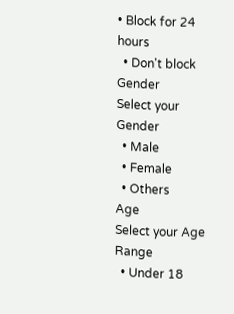• Block for 24 hours
  • Don't block
Gender
Select your Gender
  • Male
  • Female
  • Others
Age
Select your Age Range
  • Under 18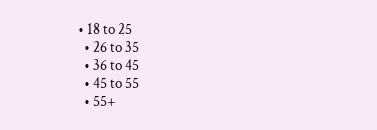• 18 to 25
  • 26 to 35
  • 36 to 45
  • 45 to 55
  • 55+